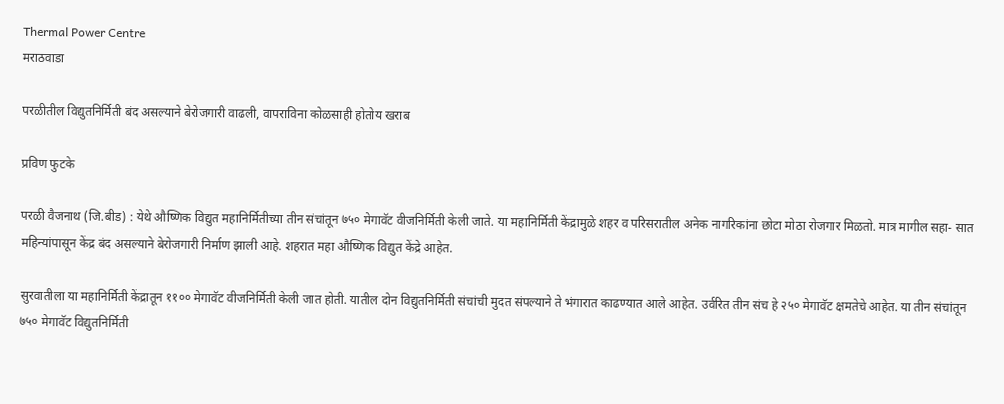Thermal Power Centre
मराठवाडा

परळीतील विद्युतनिर्मिती बंद असल्याने बेरोजगारी वाढली, वापराविना कोळसाही होतोय खराब

प्रविण फुटके

परळी वैजनाथ (जि.बीड) : येथे औष्णिक विद्युत महानिर्मितीच्या तीन संचांतून ७५० मेगावॅट वीजनिर्मिती केली जाते. या महानिर्मिती केंद्रामुळे शहर व परिसरातील अनेक नागरिकांना छोटा मोठा रोजगार मिळतो. मात्र मागील सहा- सात महिन्यांपासून केंद्र बंद असल्याने बेरोजगारी निर्माण झाली आहे. शहरात महा औष्णिक विद्युत केंद्रे आहेत.

सुरवातीला या महानिर्मिती केंद्रातून ११०० मेगावॅट वीजनिर्मिती केली जात होती. यातील दोन विद्युतनिर्मिती संचांची मुदत संपल्याने ते भंगारात काढण्यात आले आहेत. उर्वरित तीन संच हे २५० मेगावॅट क्षमतेचे आहेत. या तीन संचांतून ७५० मेगावॅट विद्युतनिर्मिती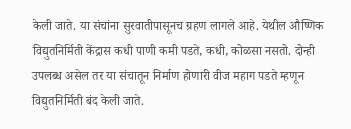केली जाते. या संचांना सुरवातीपासूनच ग्रहण लागले आहे. येथील औष्णिक विद्युतनिर्मिती केंद्रास कधी पाणी कमी पडते, कधी, कोळसा नसतो. दोन्ही उपलब्ध असेल तर या संचातून निर्माण होणारी वीज महाग पडते म्हणून विद्युतनिर्मिती बंद केली जाते.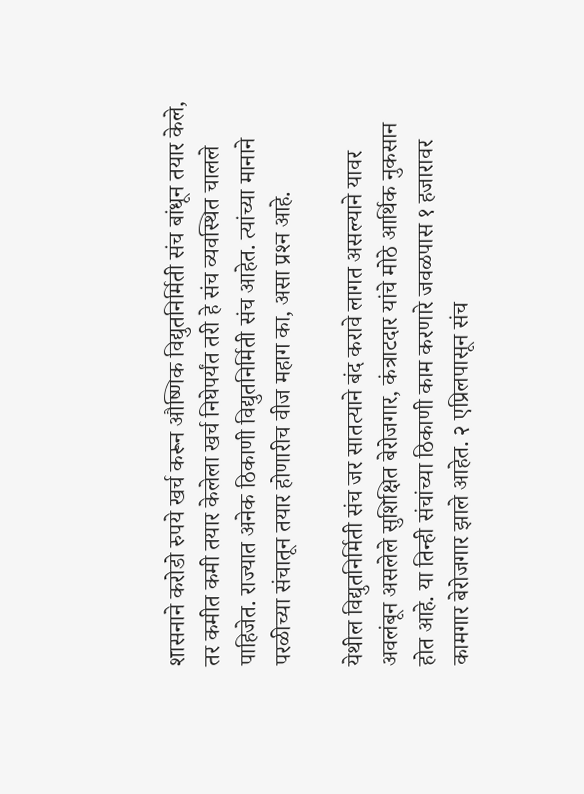शासनाने करोडो रुपये खर्च करून औष्णिक विद्युतनिर्मिती संच बांधून तयार केले, तर कमीत कमी तयार केलेला खर्च निघेपर्यंत तरी हे संच व्यवस्थित चालले पाहिजेत. राज्यात अनेक ठिकाणी विद्युतनिर्मिती संच आहेत. त्यांच्या मानाने परळीच्या संचातून तयार होणारीच वीज महाग का, असा प्रश्‍न आहे.

येथील विद्युतनिर्मिती संच जर सातत्याने बंद करावे लागत असल्याने यावर अवलंबून असलेले सुशिक्षित बेरोजगार, कंत्राटदार यांचे मोठे आर्थिक नुकसान होत आहे. या तिन्ही संचांच्या ठिकाणी काम करणारे जवळपास १ हजारावर कामगार बेरोजगार झाले आहेत. २ एप्रिलपासून संच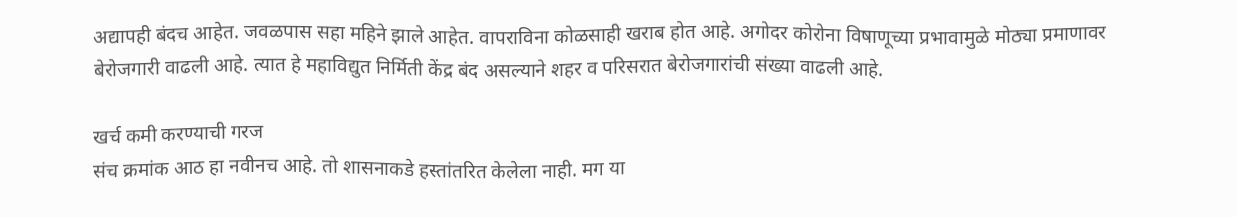अद्यापही बंदच आहेत. जवळपास सहा महिने झाले आहेत. वापराविना कोळसाही खराब होत आहे. अगोदर कोरोना विषाणूच्या प्रभावामुळे मोठ्या प्रमाणावर बेरोजगारी वाढली आहे. त्यात हे महाविद्युत निर्मिती केंद्र बंद असल्याने शहर व परिसरात बेरोजगारांची संख्या वाढली आहे.

खर्च कमी करण्याची गरज
संच क्रमांक आठ हा नवीनच आहे. तो शासनाकडे हस्तांतरित केलेला नाही. मग या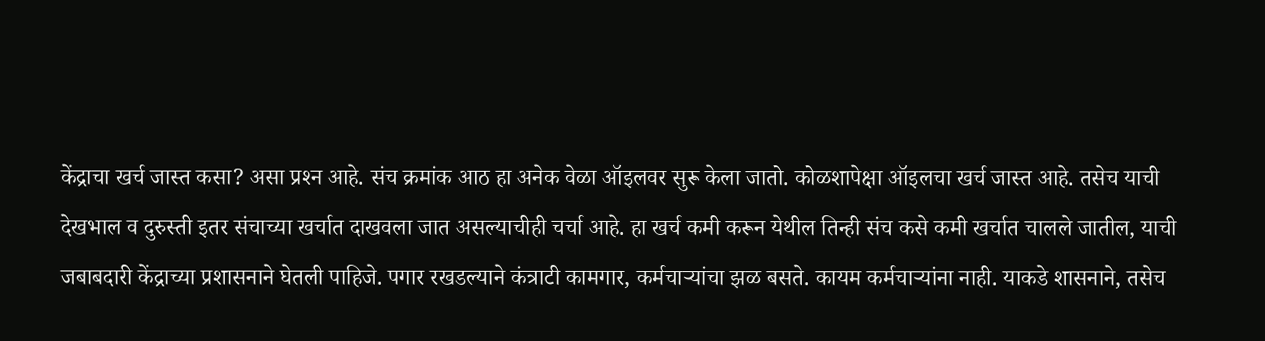केंद्राचा खर्च जास्त कसा? असा प्रश्‍न आहे. संच क्रमांक आठ हा अनेक वेळा ऑइलवर सुरू केला जातो. कोळशापेक्षा ऑइलचा खर्च जास्त आहे. तसेच याची देखभाल व दुरुस्ती इतर संचाच्या खर्चात दाखवला जात असल्याचीही चर्चा आहे. हा खर्च कमी करून येथील तिन्ही संच कसे कमी खर्चात चालले जातील, याची जबाबदारी केंद्राच्या प्रशासनाने घेतली पाहिजे. पगार रखडल्याने कंत्राटी कामगार, कर्मचाऱ्यांचा झळ बसते. कायम कर्मचाऱ्यांना नाही. याकडे शासनाने, तसेच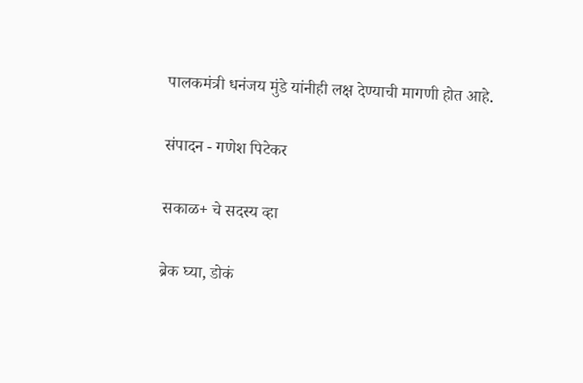पालकमंत्री धनंजय मुंडे यांनीही लक्ष देण्याची मागणी होत आहे.

संपादन - गणेश पिटेकर

सकाळ+ चे सदस्य व्हा

ब्रेक घ्या, डोकं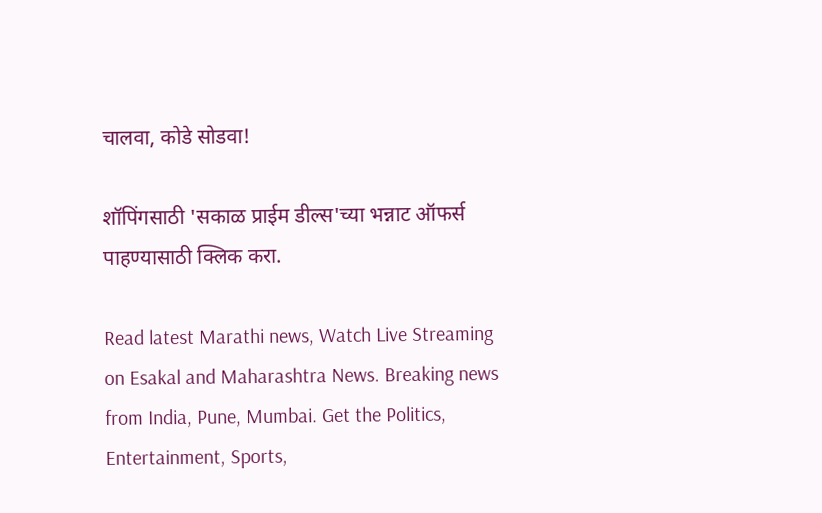चालवा, कोडे सोडवा!

शॉपिंगसाठी 'सकाळ प्राईम डील्स'च्या भन्नाट ऑफर्स पाहण्यासाठी क्लिक करा.

Read latest Marathi news, Watch Live Streaming on Esakal and Maharashtra News. Breaking news from India, Pune, Mumbai. Get the Politics, Entertainment, Sports,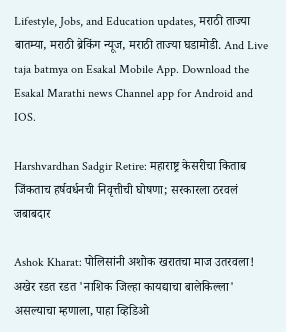Lifestyle, Jobs, and Education updates, मराठी ताज्या बातम्या, मराठी ब्रेकिंग न्यूज, मराठी ताज्या घडामोडी. And Live taja batmya on Esakal Mobile App. Download the Esakal Marathi news Channel app for Android and IOS.

Harshvardhan Sadgir Retire: महाराष्ट्र केसरीचा किताब जिंकताच हर्षवर्धनची निवृत्तीची घोषणा; सरकारला ठरवलं जबाबदार

Ashok Kharat: पोलिसांनी अशोक खरातचा माज उतरवला! अखेर रडत रडत 'नाशिक जिल्हा कायद्याचा बालेकिल्ला' असल्याचा म्हणाला, पाहा व्हिडिओ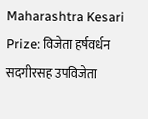Maharashtra Kesari Prize: विजेता हर्षवर्धन सदगीरसह उपविजेता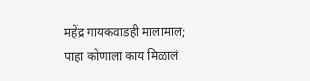महेंद्र गायकवाडही मालामाल; पाहा कोणाला काय मिळालं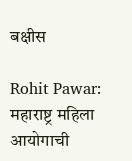बक्षीस

Rohit Pawar: महाराष्ट्र महिला आयोगाची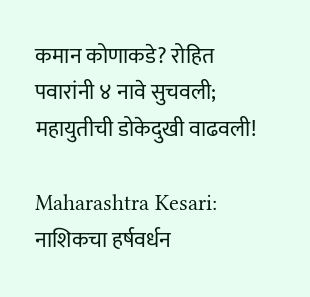कमान कोणाकडे? रोहित पवारांनी ४ नावे सुचवली; महायुतीची डोकेदुखी वाढवली!

Maharashtra Kesari: नाशिकचा हर्षवर्धन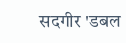सदगीर 'डबल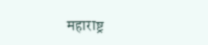महाराष्ट्र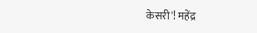केसरी'! महेंद्र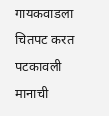गायकवाडला चितपट करत पटकावली मानाची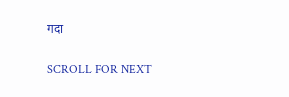गदा

SCROLL FOR NEXT